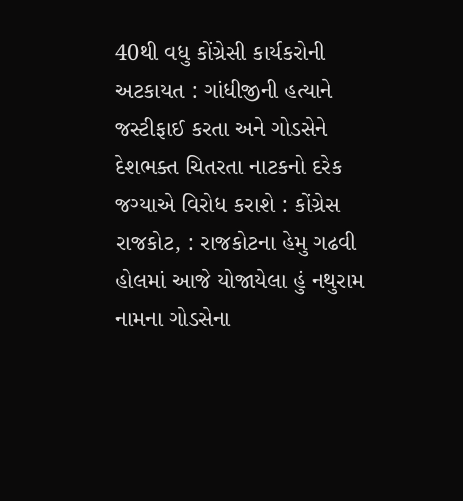40થી વધુ કોંગ્રેસી કાર્યકરોની અટકાયત : ગાંધીજીની હત્યાને જસ્ટીફાઈ કરતા અને ગોડસેને દેશભક્ત ચિતરતા નાટકનો દરેક જગ્યાએ વિરોધ કરાશે : કોંગ્રેસ
રાજકોટ, : રાજકોટના હેમુ ગઢવી હોલમાં આજે યોજાયેલા હું નથુરામ નામના ગોડસેના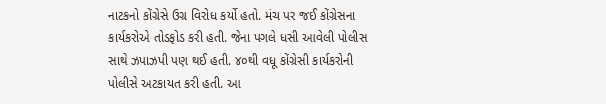નાટકનો કોંગ્રેસે ઉગ્ર વિરોધ કર્યો હતો. મંચ પર જઈ કોંગ્રેસના કાર્યકરોએ તોડફોડ કરી હતી. જેના પગલે ધસી આવેલી પોલીસ સાથે ઝપાઝપી પણ થઈ હતી. ૪૦થી વધૂ કોંગ્રેસી કાર્યકરોની પોલીસે અટકાયત કરી હતી. આ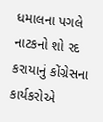ધમાલના પગલે નાટકનો શો રદ કરાયાનું કોંગ્રેસના કાર્યકરોએ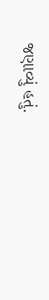જણાવ્યું હતું.